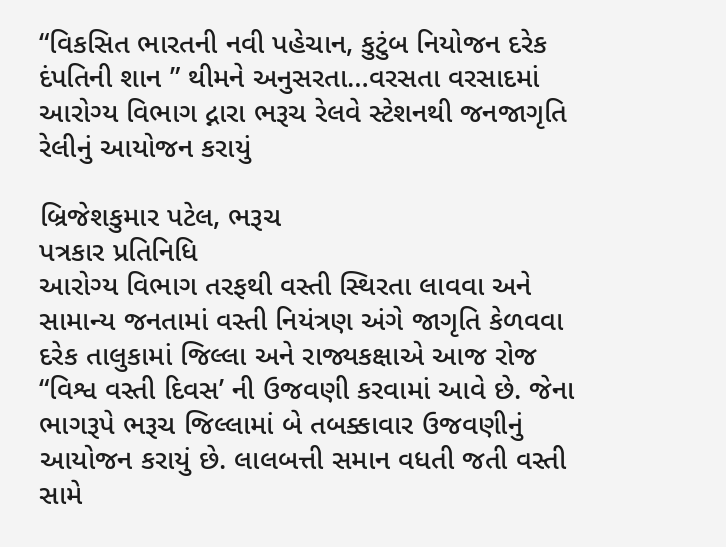“વિકસિત ભારતની નવી પહેચાન, કુટુંબ નિયોજન દરેક દંપતિની શાન ” થીમને અનુસરતા…વરસતા વરસાદમાં આરોગ્ય વિભાગ દ્નારા ભરૂચ રેલવે સ્ટેશનથી જનજાગૃતિ રેલીનું આયોજન કરાયું

બ્રિજેશકુમાર પટેલ, ભરૂચ
પત્રકાર પ્રતિનિધિ
આરોગ્ય વિભાગ તરફથી વસ્તી સ્થિરતા લાવવા અને સામાન્ય જનતામાં વસ્તી નિયંત્રણ અંગે જાગૃતિ કેળવવા દરેક તાલુકામાં જિલ્લા અને રાજ્યકક્ષાએ આજ રોજ “વિશ્વ વસ્તી દિવસ’ ની ઉજવણી કરવામાં આવે છે. જેના ભાગરૂપે ભરૂચ જિલ્લામાં બે તબક્કાવાર ઉજવણીનું આયોજન કરાયું છે. લાલબત્તી સમાન વધતી જતી વસ્તી સામે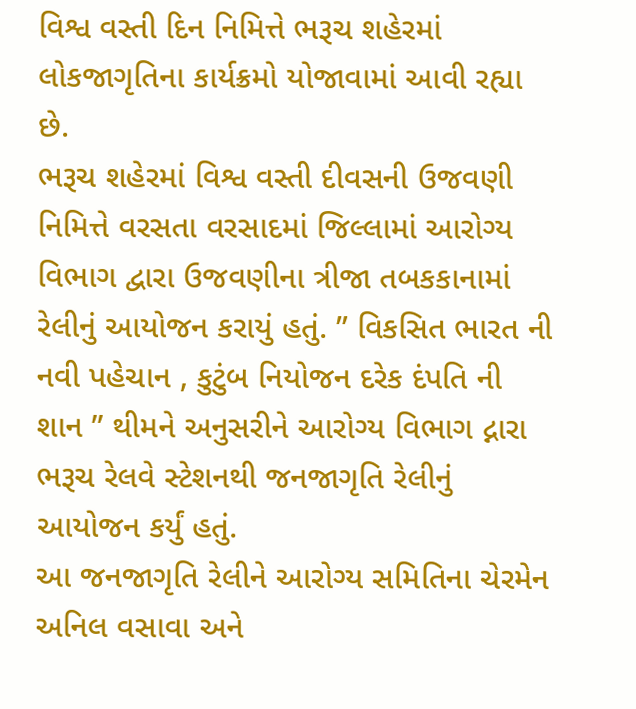વિશ્વ વસ્તી દિન નિમિત્તે ભરૂચ શહેરમાં લોકજાગૃતિના કાર્યક્રમો યોજાવામાં આવી રહ્યા છે.
ભરૂચ શહેરમાં વિશ્વ વસ્તી દીવસની ઉજવણી નિમિત્તે વરસતા વરસાદમાં જિલ્લામાં આરોગ્ય વિભાગ દ્વારા ઉજવણીના ત્રીજા તબકકાનામાં રેલીનું આયોજન કરાયું હતું. ” વિકસિત ભારત ની નવી પહેચાન , કુટુંબ નિયોજન દરેક દંપતિ ની શાન ” થીમને અનુસરીને આરોગ્ય વિભાગ દ્નારા ભરૂચ રેલવે સ્ટેશનથી જનજાગૃતિ રેલીનું આયોજન કર્યું હતું.
આ જનજાગૃતિ રેલીને આરોગ્ય સમિતિના ચેરમેન અનિલ વસાવા અને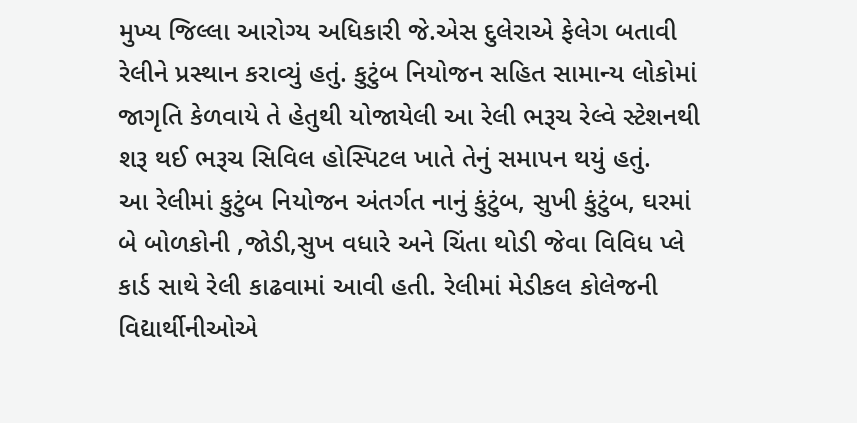મુખ્ય જિલ્લા આરોગ્ય અધિકારી જે.એસ દુલેરાએ ફેલેગ બતાવી રેલીને પ્રસ્થાન કરાવ્યું હતું. કુટુંબ નિયોજન સહિત સામાન્ય લોકોમાં જાગૃતિ કેળવાયે તે હેતુથી યોજાયેલી આ રેલી ભરૂચ રેલ્વે સ્ટેશનથી શરૂ થઈ ભરૂચ સિવિલ હોસ્પિટલ ખાતે તેનું સમાપન થયું હતું.
આ રેલીમાં કુટુંબ નિયોજન અંતર્ગત નાનું કુંટુંબ, સુખી કુંટુંબ, ઘરમાં બે બોળકોની ,જોડી,સુખ વધારે અને ચિંતા થોડી જેવા વિવિધ પ્લે કાર્ડ સાથે રેલી કાઢવામાં આવી હતી. રેલીમાં મેડીકલ કોલેજની વિદ્યાર્થીનીઓએ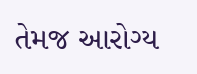તેમજ આરોગ્ય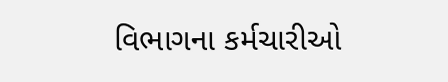વિભાગના કર્મચારીઓ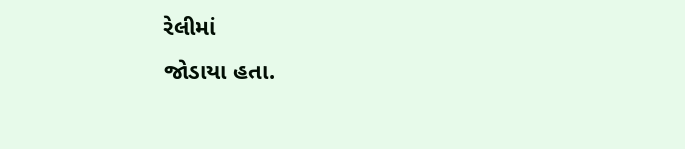રેલીમાં
જોડાયા હતા.